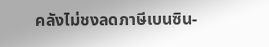คลังไม่ชงลดภาษีเบนซิน-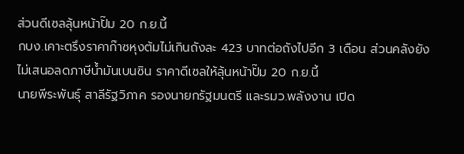ส่วนดีเซลลุ้นหน้าปั๊ม 20 ก.ย.นี้
กบง.เคาะตรึงราคาก๊าซหุงต้มไม่เกินถังละ 423 บาทต่อถังไปอีก 3 เดือน ส่วนคลังยังไม่เสนอลดภาษีน้ำมันเบนซิน ราคาดีเซลให้ลุ้นหน้าปั๊ม 20 ก.ย.นี้
นายพีระพันธุ์ สาลีรัฐวิภาค รองนายกรัฐมนตรี และรมว.พลังงาน เปิด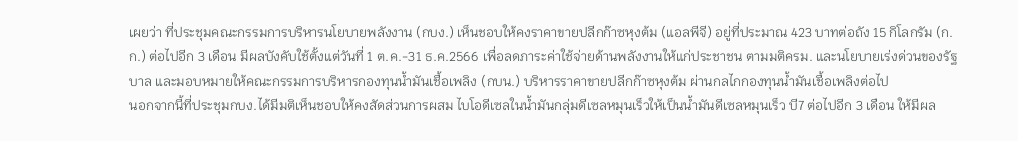เผยว่า ที่ประชุมคณะกรรมการบริหารนโยบายพลังงาน (กบง.) เห็นชอบให้คงราคาขายปลีกก๊าซหุงต้ม (แอลพีจี) อยู่ที่ประมาณ 423 บาทต่อถัง 15 กิโลกรัม (ก.ก.) ต่อไปอีก 3 เดือน มีผลบังคับใช้ตั้งแต่วันที่ 1 ต.ค.-31 ธ.ค.2566 เพื่อลดภาระค่าใช้จ่ายด้านพลังงานให้แก่ประชาชน ตามมติครม. และนโยบายเร่งด่วนของรัฐบาล และมอบหมายให้คณะกรรมการบริหารกองทุนน้ำมันเชื้อเพลิง (กบน.) บริหารราคาขายปลีกก๊าซหุงต้ม ผ่านกลไกกองทุนน้ำมันเชื้อเพลิงต่อไป
นอกจากนี้ที่ประชุมกบง.ได้มีมติเห็นชอบให้คงสัดส่วนการผสม ไบโอดีเซลในน้ำมันกลุ่มดีเซลหมุนเร็วให้เป็นน้ำมันดีเซลหมุนเร็ว บี7 ต่อไปอีก 3 เดือน ให้มีผล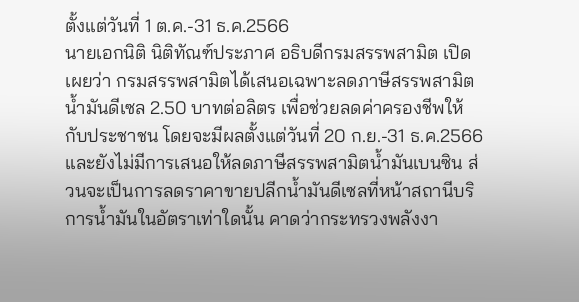ตั้งแต่วันที่ 1 ต.ค.-31 ธ.ค.2566
นายเอกนิติ นิติทัณฑ์ประภาศ อธิบดีกรมสรรพสามิต เปิดเผยว่า กรมสรรพสามิตได้เสนอเฉพาะลดภาษีสรรพสามิตน้ำมันดีเซล 2.50 บาทต่อลิตร เพื่อช่วยลดค่าครองชีพให้กับประชาชน โดยจะมีผลตั้งแต่วันที่ 20 ก.ย.-31 ธ.ค.2566 และยังไม่มีการเสนอให้ลดภาษีสรรพสามิตน้ำมันเบนซิน ส่วนจะเป็นการลดราคาขายปลีกน้ำมันดีเซลที่หน้าสถานีบริการน้ำมันในอัตราเท่าใดนั้น คาดว่ากระทรวงพลังงา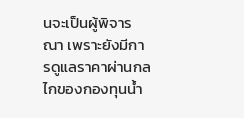นจะเป็นผู้พิจารณา เพราะยังมีการดูแลราคาผ่านกลไกของกองทุนน้ำ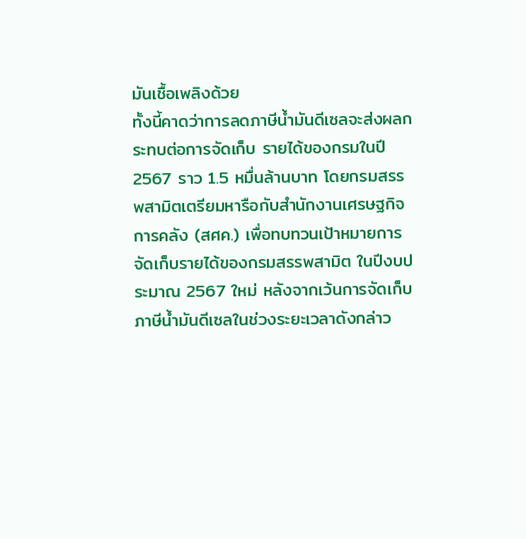มันเชื้อเพลิงด้วย
ทั้งนี้คาดว่าการลดภาษีน้ำมันดีเซลจะส่งผลกระทบต่อการจัดเก็บ รายได้ของกรมในปี 2567 ราว 1.5 หมื่นล้านบาท โดยกรมสรรพสามิตเตรียมหารือกับสำนักงานเศรษฐกิจการคลัง (สศค.) เพื่อทบทวนเป้าหมายการจัดเก็บรายได้ของกรมสรรพสามิต ในปีงบประมาณ 2567 ใหม่ หลังจากเว้นการจัดเก็บภาษีน้ำมันดีเซลในช่วงระยะเวลาดังกล่าว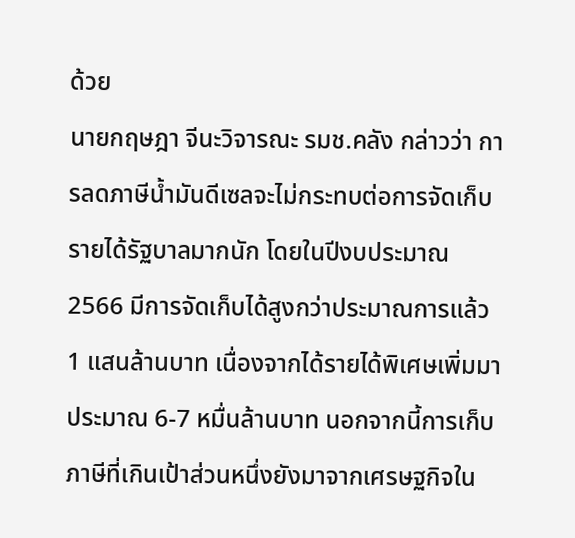ด้วย
นายกฤษฎา จีนะวิจารณะ รมช.คลัง กล่าวว่า การลดภาษีน้ำมันดีเซลจะไม่กระทบต่อการจัดเก็บรายได้รัฐบาลมากนัก โดยในปีงบประมาณ 2566 มีการจัดเก็บได้สูงกว่าประมาณการแล้ว 1 แสนล้านบาท เนื่องจากได้รายได้พิเศษเพิ่มมาประมาณ 6-7 หมื่นล้านบาท นอกจากนี้การเก็บภาษีที่เกินเป้าส่วนหนึ่งยังมาจากเศรษฐกิจใน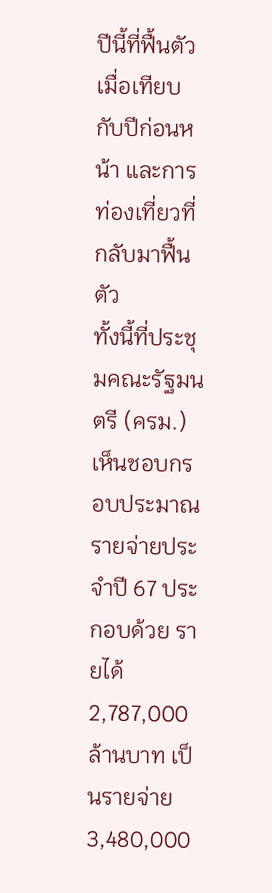ปีนี้ที่ฟื้นตัวเมื่อเทียบกับปีก่อนหน้า และการท่องเที่ยวที่กลับมาฟื้นตัว
ทั้งนี้ที่ประชุมคณะรัฐมนตรี (ครม.) เห็นชอบกรอบประมาณ รายจ่ายประจำปี 67 ประกอบด้วย รายได้ 2,787,000 ล้านบาท เป็นรายจ่าย 3,480,000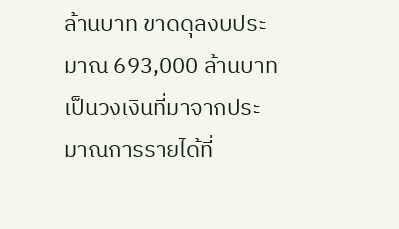ล้านบาท ขาดดุลงบประมาณ 693,000 ล้านบาท เป็นวงเงินที่มาจากประมาณการรายได้ที่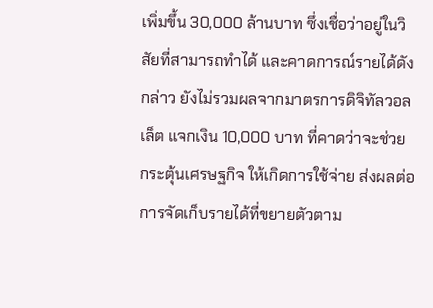เพิ่มขึ้น 30,000 ล้านบาท ซึ่งเชื่อว่าอยู่ในวิสัยที่สามารถทำได้ และคาดการณ์รายได้ดังกล่าว ยังไม่รวมผลจากมาตรการดิจิทัลวอลเล็ต แจกเงิน 10,000 บาท ที่คาดว่าจะช่วยกระตุ้นเศรษฐกิจ ให้เกิดการใช้จ่าย ส่งผลต่อการจัดเก็บรายได้ที่ขยายตัวตาม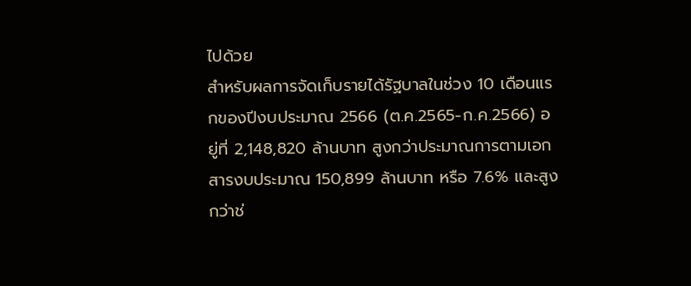ไปด้วย
สำหรับผลการจัดเก็บรายได้รัฐบาลในช่วง 10 เดือนแรกของปีงบประมาณ 2566 (ต.ค.2565-ก.ค.2566) อยู่ที่ 2,148,820 ล้านบาท สูงกว่าประมาณการตามเอกสารงบประมาณ 150,899 ล้านบาท หรือ 7.6% และสูงกว่าช่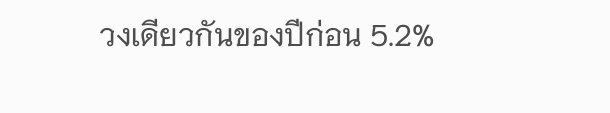วงเดียวกันของปีก่อน 5.2%